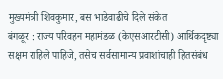मुख्यमंत्री शिवकुमार, बस भाडेवाढीचे दिले संकेत
बंगळूर : राज्य परिवहन महामंडळ (केएसआरटीसी) आर्थिकदृष्ट्या सक्षम राहिले पाहिजे, तसेच सर्वसामान्य प्रवाशांचाही हितसंबंध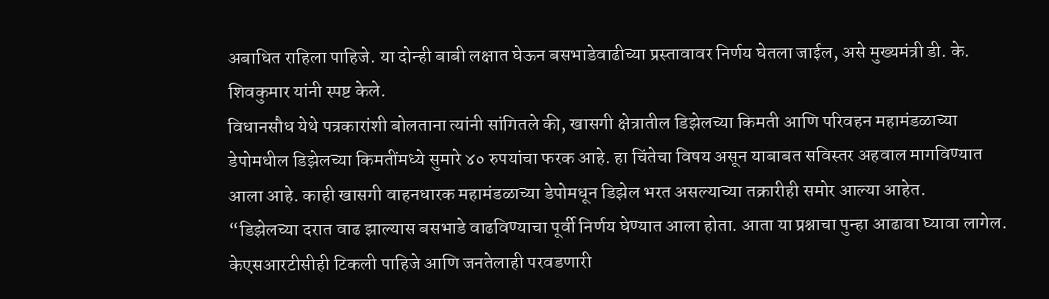अबाधित राहिला पाहिजे. या दोन्ही बाबी लक्षात घेऊन बसभाडेवाढीच्या प्रस्तावावर निर्णय घेतला जाईल, असे मुख्यमंत्री डी. के. शिवकुमार यांनी स्पष्ट केले.
विधानसौध येथे पत्रकारांशी बोलताना त्यांनी सांगितले की, खासगी क्षेत्रातील डिझेलच्या किमती आणि परिवहन महामंडळाच्या डेपोमधील डिझेलच्या किमतींमध्ये सुमारे ४० रुपयांचा फरक आहे. हा चिंतेचा विषय असून याबाबत सविस्तर अहवाल मागविण्यात आला आहे. काही खासगी वाहनधारक महामंडळाच्या डेपोमधून डिझेल भरत असल्याच्या तक्रारीही समोर आल्या आहेत.
“डिझेलच्या दरात वाढ झाल्यास बसभाडे वाढविण्याचा पूर्वी निर्णय घेण्यात आला होता. आता या प्रश्नाचा पुन्हा आढावा घ्यावा लागेल. केएसआरटीसीही टिकली पाहिजे आणि जनतेलाही परवडणारी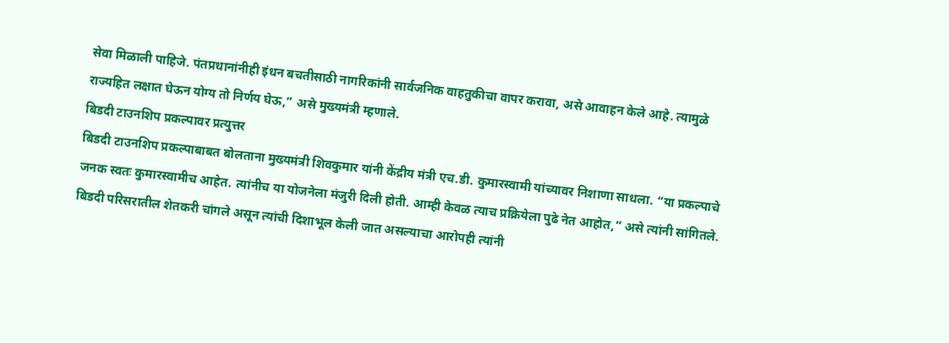सेवा मिळाली पाहिजे. पंतप्रधानांनीही इंधन बचतीसाठी नागरिकांनी सार्वजनिक वाहतुकीचा वापर करावा, असे आवाहन केले आहे. त्यामुळे राज्यहित लक्षात घेऊन योग्य तो निर्णय घेऊ,” असे मुख्यमंत्री म्हणाले.
बिडदी टाउनशिप प्रकल्पावर प्रत्युत्तर
बिडदी टाउनशिप प्रकल्पाबाबत बोलताना मुख्यमंत्री शिवकुमार यांनी केंद्रीय मंत्री एच.डी. कुमारस्वामी यांच्यावर निशाणा साधला. “या प्रकल्पाचे जनक स्वतः कुमारस्वामीच आहेत. त्यांनीच या योजनेला मंजुरी दिली होती. आम्ही केवळ त्याच प्रक्रियेला पुढे नेत आहोत,” असे त्यांनी सांगितले.
बिडदी परिसरातील शेतकरी चांगले असून त्यांची दिशाभूल केली जात असल्याचा आरोपही त्यांनी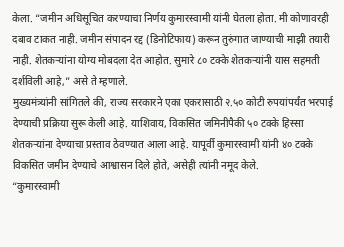केला. “जमीन अधिसूचित करण्याचा निर्णय कुमारस्वामी यांनी घेतला होता. मी कोणावरही दबाव टाकत नाही. जमीन संपादन रद्द (डिनोटिफाय) करून तुरुंगात जाण्याची माझी तयारी नाही. शेतकऱ्यांना योग्य मोबदला देत आहोत. सुमारे ८० टक्के शेतकऱ्यांनी यास सहमती दर्शविली आहे,” असे ते म्हणाले.
मुख्यमंत्र्यांनी सांगितले की, राज्य सरकारने एका एकरासाठी २.५० कोटी रुपयांपर्यंत भरपाई देण्याची प्रक्रिया सुरू केली आहे. याशिवाय, विकसित जमिनीपैकी ५० टक्के हिस्सा शेतकऱ्यांना देण्याचा प्रस्ताव ठेवण्यात आला आहे. यापूर्वी कुमारस्वामी यांनी ४० टक्के विकसित जमीन देण्याचे आश्वासन दिले होते, असेही त्यांनी नमूद केले.
“कुमारस्वामी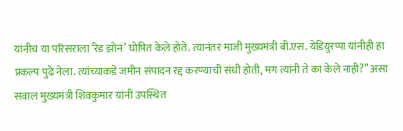यांनीच या परिसराला ‘रेड झोन’ घोषित केले होते. त्यानंतर माजी मुख्यमंत्री बी.एस. येडियुरप्पा यांनीही हा प्रकल्प पुढे नेला. त्यांच्याकडे जमीन संपादन रद्द करण्याची संधी होती, मग त्यांनी ते का केले नाही?” असा सवाल मुख्यमंत्री शिवकुमार यांनी उपस्थित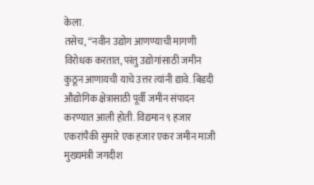केला.
तसेच, “नवीन उद्योग आणण्याची मागणी विरोधक करतात, परंतु उद्योगांसाठी जमीन कुठून आणायची याचे उत्तर त्यांनी द्यावे. बिडदी औद्योगिक क्षेत्रासाठी पूर्वी जमीन संपादन करण्यात आली होती. विद्यमान ९ हजार एकरांपैकी सुमारे एक हजार एकर जमीन माजी मुख्यमंत्री जगदीश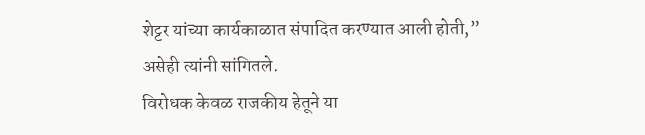शेट्टर यांच्या कार्यकाळात संपादित करण्यात आली होती,” असेही त्यांनी सांगितले.
विरोधक केवळ राजकीय हेतूने या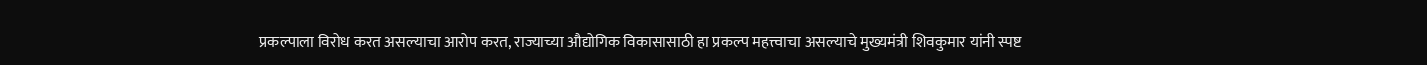प्रकल्पाला विरोध करत असल्याचा आरोप करत, राज्याच्या औद्योगिक विकासासाठी हा प्रकल्प महत्त्वाचा असल्याचे मुख्यमंत्री शिवकुमार यांनी स्पष्ट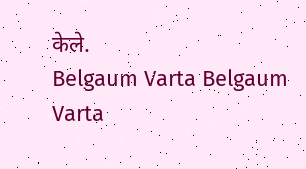केले.
Belgaum Varta Belgaum Varta